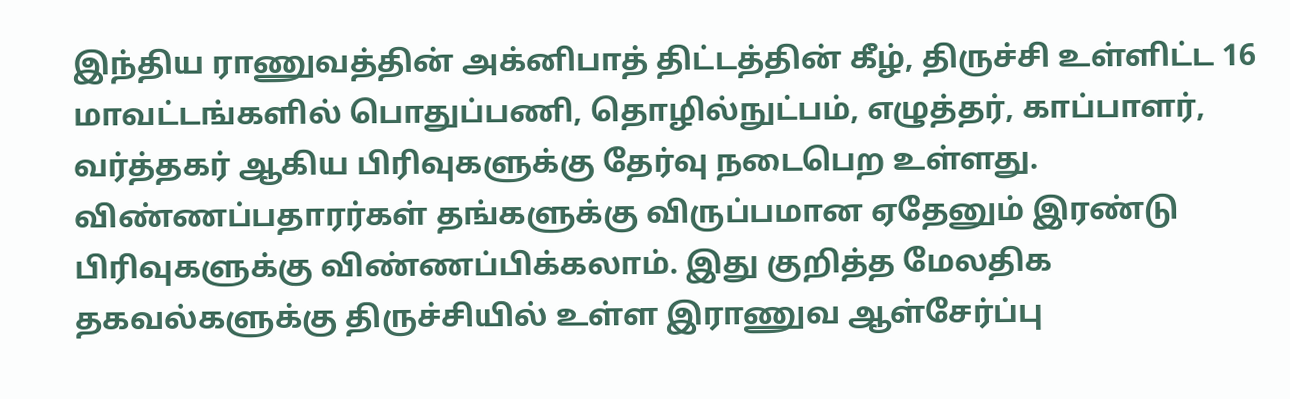இந்திய ராணுவத்தின் அக்னிபாத் திட்டத்தின் கீழ், திருச்சி உள்ளிட்ட 16 மாவட்டங்களில் பொதுப்பணி, தொழில்நுட்பம், எழுத்தர், காப்பாளர், வர்த்தகர் ஆகிய பிரிவுகளுக்கு தேர்வு நடைபெற உள்ளது. விண்ணப்பதாரர்கள் தங்களுக்கு விருப்பமான ஏதேனும் இரண்டு பிரிவுகளுக்கு விண்ணப்பிக்கலாம். இது குறித்த மேலதிக தகவல்களுக்கு திருச்சியில் உள்ள இராணுவ ஆள்சேர்ப்பு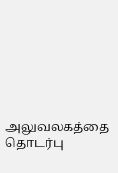அலுவலகத்தை தொடர்பு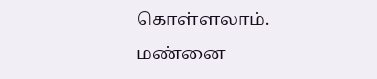கொள்ளலாம்.
மண்னை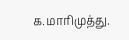க.மாரிமுத்து.